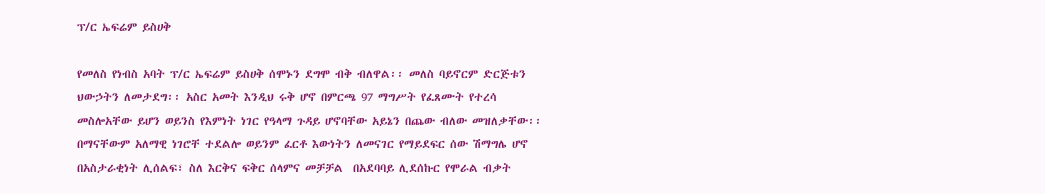ፕ/ር ኤፍሬም ይስሀቅ

የመለስ የነብስ አባት ፕ/ር ኤፍሬም ይስሀቅ ሰሞኑን ደግሞ ብቅ ብለዋል፡፡ መለስ ባይኖርም ድርጅቱን ህውኃትን ለመታደግ፡፡ አስር አመት እንዲህ ሩቅ ሆኖ በምርጫ 97 ማግሥት የፈጸሙት የተረሳ መስሎአቸው ይሆን ወይንስ የእምነት ነገር የዓላማ ጉዳይ ሆኖባቸው አይኔን በጨው ብለው መዝለቃቸው፡፡  በማናቸውም አለማዊ ነገሮቸ ተደልሎ ወይንም ፈርቶ እውነትን ለመናገር የማይደፍር ሰው ሽማግሌ ሆኖ በአስታራቂነት ሊሰልፍ፣ ስለ እርቅና ፍቅር ሰላምና መቻቻል  በአደባባይ ሊደሰኩር የሞራል ብቃት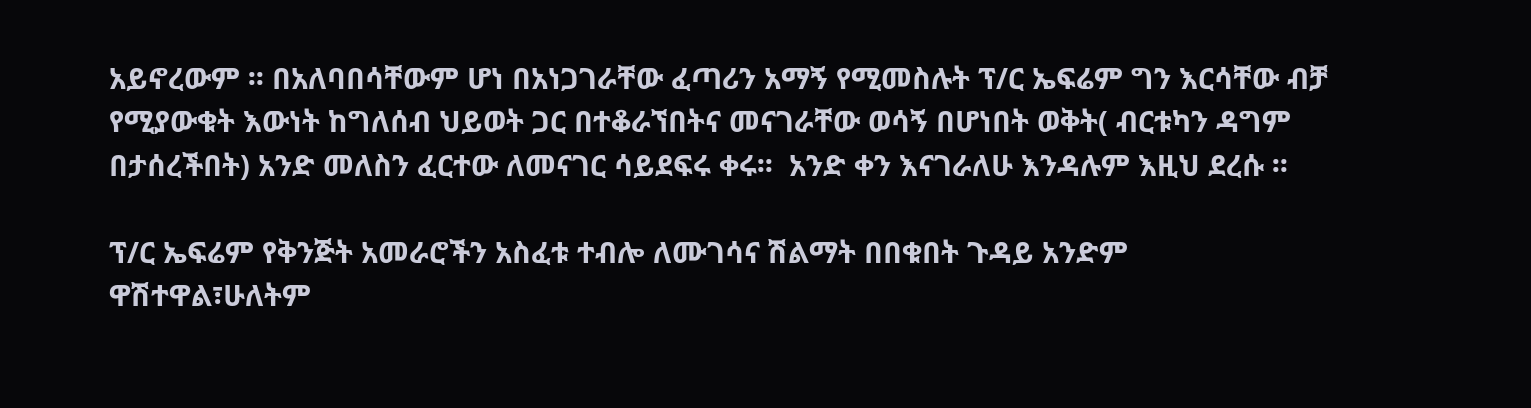አይኖረውም ፡፡ በአለባበሳቸውም ሆነ በአነጋገራቸው ፈጣሪን አማኝ የሚመስሉት ፕ/ር ኤፍሬም ግን እርሳቸው ብቻ የሚያውቁት እውነት ከግለሰብ ህይወት ጋር በተቆራኘበትና መናገራቸው ወሳኝ በሆነበት ወቅት( ብርቱካን ዳግም በታሰረችበት) አንድ መለስን ፈርተው ለመናገር ሳይደፍሩ ቀሩ፡፡  አንድ ቀን እናገራለሁ እንዳሉም እዚህ ደረሱ ፡፡

ፕ/ር ኤፍሬም የቅንጅት አመራሮችን አስፈቱ ተብሎ ለሙገሳና ሽልማት በበቁበት ጉዳይ አንድም ዋሽተዋል፣ሁለትም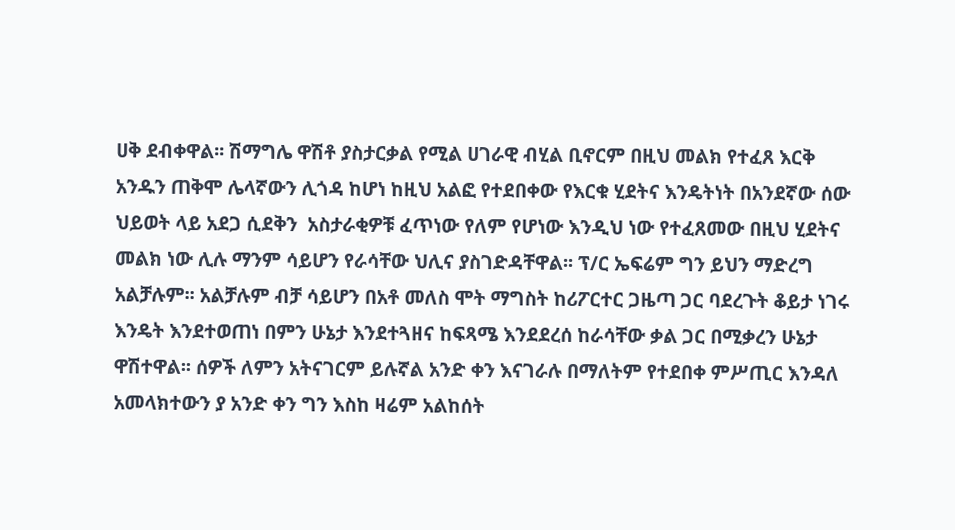ሀቅ ደብቀዋል፡፡ ሽማግሌ ዋሽቶ ያስታርቃል የሚል ሀገራዊ ብሂል ቢኖርም በዚህ መልክ የተፈጸ እርቅ አንዱን ጠቅሞ ሌላኛውን ሊጎዳ ከሆነ ከዚህ አልፎ የተደበቀው የእርቁ ሂደትና እንዴትነት በአንደኛው ሰው ህይወት ላይ አደጋ ሲደቅን  አስታራቂዎቹ ፈጥነው የለም የሆነው እንዲህ ነው የተፈጸመው በዚህ ሂደትና መልክ ነው ሊሉ ማንም ሳይሆን የራሳቸው ህሊና ያስገድዳቸዋል፡፡ ፕ/ር ኤፍሬም ግን ይህን ማድረግ አልቻሉም፡፡ አልቻሉም ብቻ ሳይሆን በአቶ መለስ ሞት ማግስት ከሪፖርተር ጋዜጣ ጋር ባደረጉት ቆይታ ነገሩ እንዴት እንደተወጠነ በምን ሁኔታ እንደተጓዘና ከፍጻሜ እንደደረሰ ከራሳቸው ቃል ጋር በሚቃረን ሁኔታ ዋሽተዋል፡፡ ሰዎች ለምን አትናገርም ይሉኛል አንድ ቀን እናገራሉ በማለትም የተደበቀ ምሥጢር እንዳለ አመላክተውን ያ አንድ ቀን ግን እስከ ዛሬም አልከሰት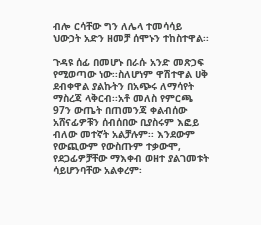ብሎ ርሳቸው ግን ለሌላ ተመሳሳይ ህውኃት አድን ዘመቻ ሰሞኑን ተከስተዋል፡፡

ጉዳዩ ሰፊ በመሆኑ በራሱ አንድ መጽኃፍ የሚወጣው ነው፡፡ስለሆነም ዋሽተዋል ሀቅ ደብቀዋል ያልኩትን በአጭሩ ለማሳየት ማስረጃ ላቅርብ፡፡አቶ መለስ የምርጫ 97ን ውጤት በጠመንጃ ቀልብሰው አሸናፊዎቹን ሰብሰበው ቢያስሩም እፎይ ብለው መተኛት አልቻሉም፡፡ እንደውም የውጪውም የውስጡም ተቃውሞ, የደጋፊዎቻቸው ማእቀብ ወዘተ ያልገመቱት ሳይሆንባቸው አልቀረም፡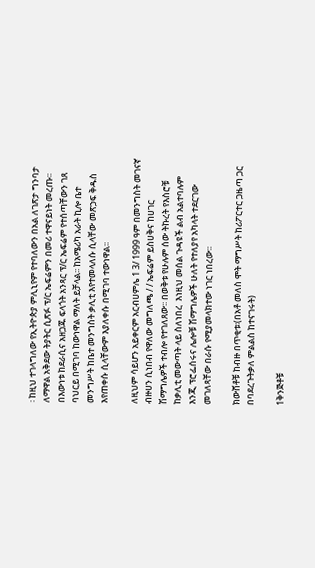፡ ከዚህ ተገላግለው የኢትዮጵያ ምሊኒየም የተባለውን በአል ለገጽታ ግንባታ ለማዋል አቅደው ትያትር ሲጽፉ ፕ/ር ኤፍሬምን በመሪ ተዋናይነት መረጡ፡፡ በእውነቱ ከደራሲና አዘጋጁ ፍላጎት አንጻር ፕ/ር ኤፍሬም የተሰጣቸውን ገጸ ባህርይ በሚገባ ከውነዋል ማለት ይቻላል፡፡ ከአሜሪካ አራት ኪሎ ቤተ መንግሥት ከቤተ መንግስት ቃሊቲ እየተመላለሱ ሲላቸው መጽኃፍ ቅዱስ እየጠቀሱ ሲላቸውም እያለቀሱ በሚገባ ተውነዋል፡፡

ለዚህም ሳይሆን አይቀርም አርብሀምሌ 1 3/ 1999 ዓም በመንግስት መገናኛ ብዙሀን ሲነበብ የዋለው መግለጫ / / ኤፍሬም ይስሀቅና ከሀገር ሽማግሌዎች ተብሎ የተገለጸው፡፡ በወቅቱ የሁሉም ሰው ትኩረት የእስሮቹ ከቃሊቲ መውጣት ላይ ስለነበረ  እነዚህ መሰል ጉዳዩች ልብ አልተባሉም እንጂ ፕሮፌሰሩና ሌሎቹ ሽማግሌዎች ሁለት የተለያየ አካላት ተደርገው መገለጻቸው በራሱ የሚያመላክተው ነገር ነበረው፡፡

ክውሸቶቹ ከብዙ በጥቂቱ፡(በአቶ መለስ ሞት ማግሥት ከሪፖርተር ጋዜጣ ጋር በባደረጉትቃለ ምልልስ ከተናገሩት)

1ቅንጅቶቹ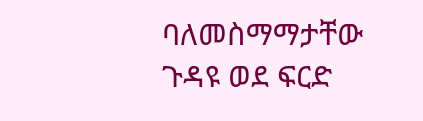ባለመስማማታቸው ጉዳዩ ወደ ፍርድ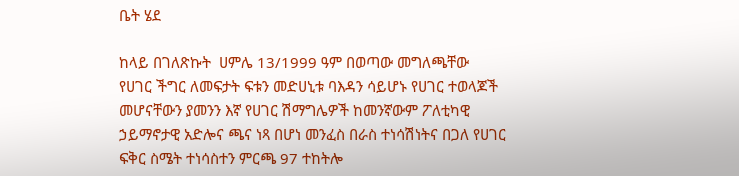ቤት ሄደ

ከላይ በገለጽኩት  ሀምሌ 13/1999 ዓም በወጣው መግለጫቸው  የሀገር ችግር ለመፍታት ፍቱን መድሀኒቱ ባእዳን ሳይሆኑ የሀገር ተወላጆች መሆናቸውን ያመንን እኛ የሀገር ሽማግሌዎች ከመንኛውም ፖለቲካዊ ኃይማኖታዊ አድሎና ጫና ነጻ በሆነ መንፈስ በራስ ተነሳሽነትና በጋለ የሀገር ፍቅር ስሜት ተነሳስተን ምርጫ 97 ተከትሎ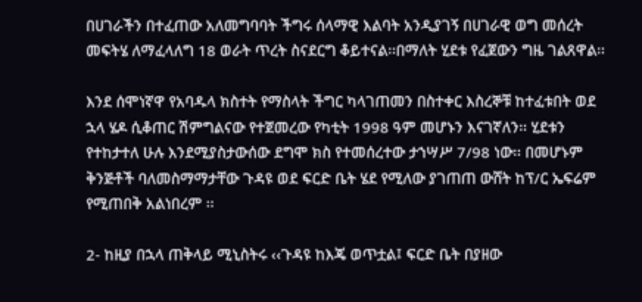በሀገራችን በተፈጠው አለመግባባት ችግሩ ሰላማዊ እልባት አንዲያገኝ በሀገራዊ ወግ መሰረት መፍትሄ ለማፈላለግ 18 ወራት ጥረት ስናደርግ ቆይተናል፡፡በማለት ሂደቱ የፈጀውን ግዜ ገልጸዋል፡፡

እንደ ሰሞነኛዋ የአባዱላ ክስተት የማስላት ችግር ካላገጠመን በስተቀር እስረኞቹ ከተፈቱበት ወደ ኋላ ሄዶ ሲቆጠር ሽምግልናው የተጀመረው የካቲት 1998 ዓም መሆኑን እናገኛለን፡፡ ሂደቱን የተከታተለ ሁሉ እንደሚያስታውሰው ደግሞ ክስ የተመሰረተው ታኀሣሥ 7/98 ነው፡፡ በመሆኑም  ቅንጅቶች ባለመስማማታቸው ጉዳዩ ወደ ፍርድ ቤት ሄደ የሚለው ያገጠጠ ውሸት ከፕ/ር ኤፍሬም የሚጠበቅ አልነበረም ፡፡

2- ከዚያ በኋላ ጠቅላይ ሚኒስትሩ ‹‹ጉዳዩ ከእጄ ወጥቷል፤ ፍርድ ቤት በያዘው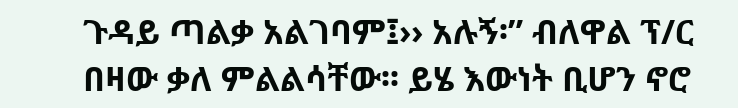ጉዳይ ጣልቃ አልገባም፤›› አሉኝ፡” ብለዋል ፕ/ር በዛው ቃለ ምልልሳቸው፡፡ ይሄ እውነት ቢሆን ኖሮ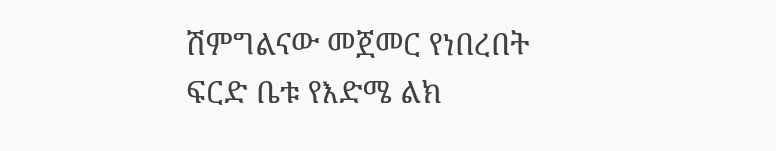ሽምግልናው መጀመር የነበረበት ፍርድ ቤቱ የእድሜ ልክ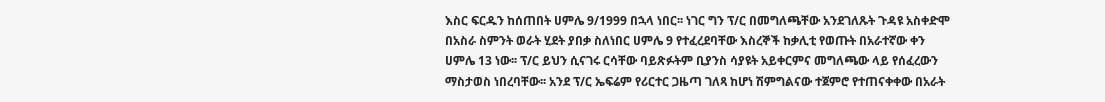እስር ፍርዱን ከሰጠበት ሀምሌ 9/1999 በኋላ ነበር፡፡ ነገር ግን ፕ/ር በመግለጫቸው አንደገለጹት ጉዳዩ አስቀድሞ በአስራ ስምንት ወራት ሂደት ያበቃ ስለነበር ሀምሌ 9 የተፈረደባቸው እስረኞች ከቃሊቲ የወጡት በአራተኛው ቀን ሀምሌ 13 ነው፡፡ ፕ/ር ይህን ሲናገሩ ርሳቸው ባይጽፉትም ቢያንስ ሳያዩት አይቀርምና መግለጫው ላይ የሰፈረውን ማስታወስ ነበረባቸው፡፡ አንደ ፕ/ር ኤፍሬም የሪርተር ጋዜጣ ገለጻ ከሆነ ሽምግልናው ተጀምሮ የተጠናቀቀው በአራት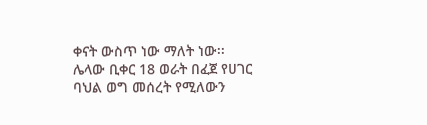ቀናት ውስጥ ነው ማለት ነው፡፡ ሌላው ቢቀር 18 ወራት በፈጀ የሀገር ባህል ወግ መሰረት የሚለውን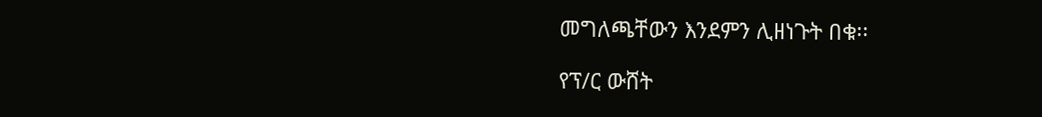መግለጫቸውን እንደምን ሊዘነጉት በቁ፡፡

የፕ/ር ውሸት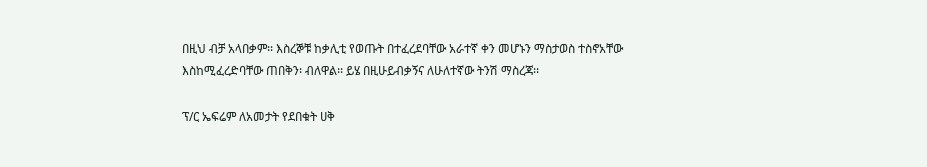በዚህ ብቻ አላበቃም፡፡ እስረኞቹ ከቃሊቲ የወጡት በተፈረደባቸው አራተኛ ቀን መሆኑን ማስታወስ ተስኖአቸው እስከሚፈረድባቸው ጠበቅን፡ ብለዋል፡፡ ይሄ በዚሁይብቃኝና ለሁለተኛው ትንሽ ማስረጃ፡፡

ፕ/ር ኤፍሬም ለአመታት የደበቁት ሀቅ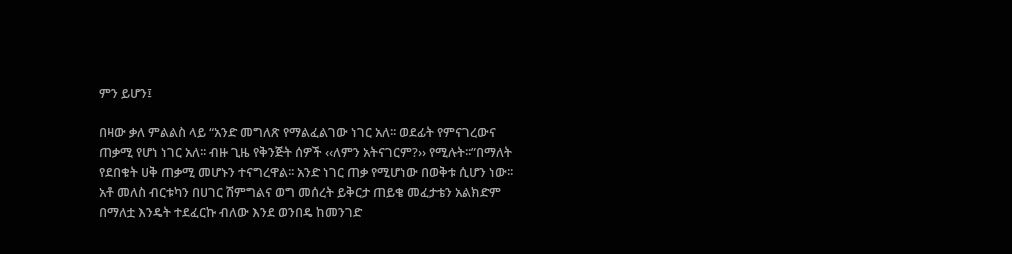ምን ይሆን፤

በዛው ቃለ ምልልስ ላይ “አንድ መግለጽ የማልፈልገው ነገር አለ፡፡ ወደፊት የምናገረውና ጠቃሚ የሆነ ነገር አለ፡፡ ብዙ ጊዜ የቅንጅት ሰዎች ‹‹ለምን አትናገርም?›› የሚሉት፡፡”በማለት የደበቁት ሀቅ ጠቃሚ መሆኑን ተናግረዋል፡፡ አንድ ነገር ጠቃ የሚሆነው በወቅቱ ሲሆን ነው፡፡ አቶ መለስ ብርቱካን በሀገር ሽምግልና ወግ መሰረት ይቅርታ ጠይቄ መፈታቴን አልክድም በማለቷ እንዴት ተደፈርኩ ብለው እንደ ወንበዴ ከመንገድ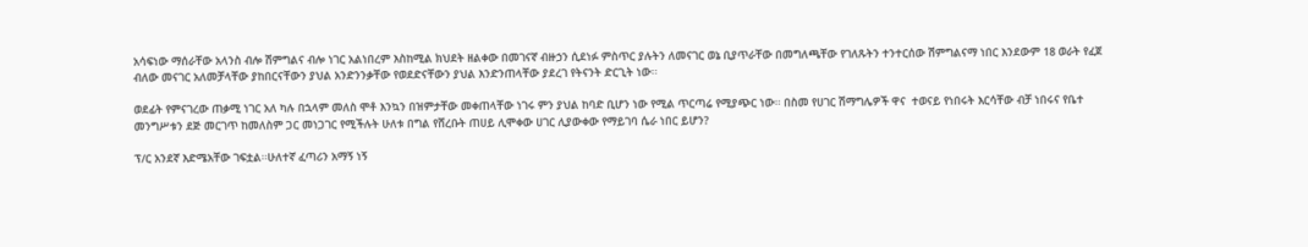አሳፍነው ማሰራቸው አላንስ ብሎ ሽምግልና ብሎ ነገር አልነበረም እስከሚል ክህደት ዘልቀው በመገናኛ ብዙኃን ሲደነፉ ምስጥር ያሉትን ለመናገር ወኔ ቢያጥራቸው በመግለጫቸው የገለጹትን ተንተርሰው ሽምግልናማ ነበር እንደውም 18 ወራት የፈጀ ብለው መናገር አለመቻላቸው ያከበርናቸውን ያህል አንድንንቃቸው የወደድናቸውን ያህል እንድንጠላቸው ያደረገ የትናንት ድርጊት ነው፡፡

ወደፊት የምናገረው ጠቃሚ ነገር አለ ካሉ በኋላም መለስ ሞቶ እንኳን በዝምታቸው መቀጠላቸው ነገሩ ምን ያህል ከባድ ቢሆን ነው የሚል ጥርጣሬ የሚያጭር ነው፡፡ በስመ የሀገር ሽማግሌዎች ዋና  ተወናይ የነበሩት እርሳቸው ብቻ ነበሩና የቤተ መንግሥቱን ደጅ መርገጥ ከመለስም ጋር መነጋገር የሚችሉት ሁለቱ በግል የሸረቡት ጠሀይ ሊሞቀው ሀገር ሊያውቀው የማይገባ ሴራ ነበር ይሆን?

ፕ/ር አንደኛ እድሜአቸው ገፍቷል፡፡ሁለተኛ ፈጣሪን አማኝ ነኝ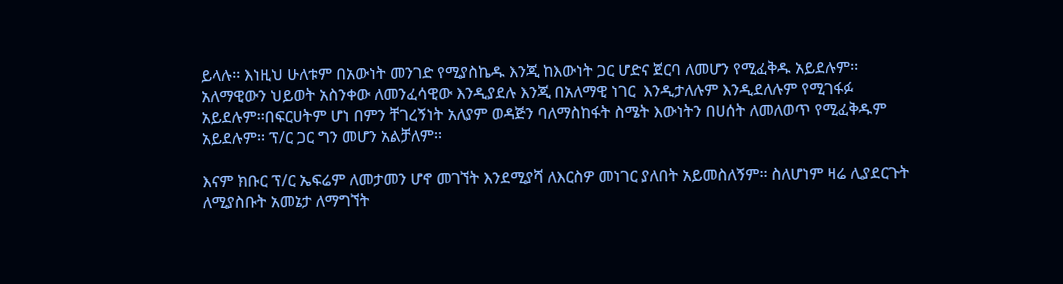ይላሉ፡፡ እነዚህ ሁለቱም በአውነት መንገድ የሚያስኬዱ እንጂ ከእውነት ጋር ሆድና ጀርባ ለመሆን የሚፈቅዱ አይደሉም፡፡ አለማዊውን ህይወት አስንቀው ለመንፈሳዊው እንዲያደሉ እንጂ በአለማዊ ነገር  እንዲታለሉም እንዲደለሉም የሚገፋፉ አይደሉም፡፡በፍርሀትም ሆነ በምን ቸገረኝነት አለያም ወዳጅን ባለማስከፋት ስሜት እውነትን በሀሰት ለመለወጥ የሚፈቅዱም አይደሉም፡፡ ፕ/ር ጋር ግን መሆን አልቻለም፡፡

እናም ክቡር ፕ/ር ኤፍሬም ለመታመን ሆኖ መገኘት እንደሚያሻ ለእርስዎ መነገር ያለበት አይመስለኝም፡፡ ስለሆነም ዛሬ ሊያደርጉት ለሚያስቡት አመኔታ ለማግኘት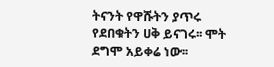ትናንት የዋሹትን ያጥሩ የደበቁትን ሀቅ ይናገሩ፡፡ ሞት ደግሞ አይቀሬ ነው፡፡